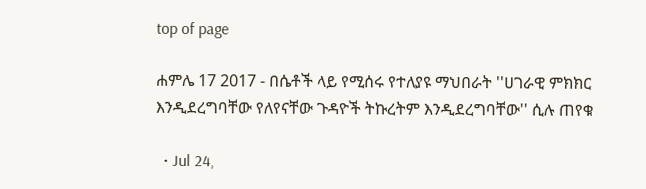top of page

ሐምሌ 17 2017 - በሴቶች ላይ የሚሰሩ የተለያዩ ማህበራት ''ሀገራዊ ምክክር እንዲደረግባቸው የለየናቸው ጉዳዮች ትኩረትም እንዲደረግባቸው'' ሲሉ ጠየቁ

  • Jul 24,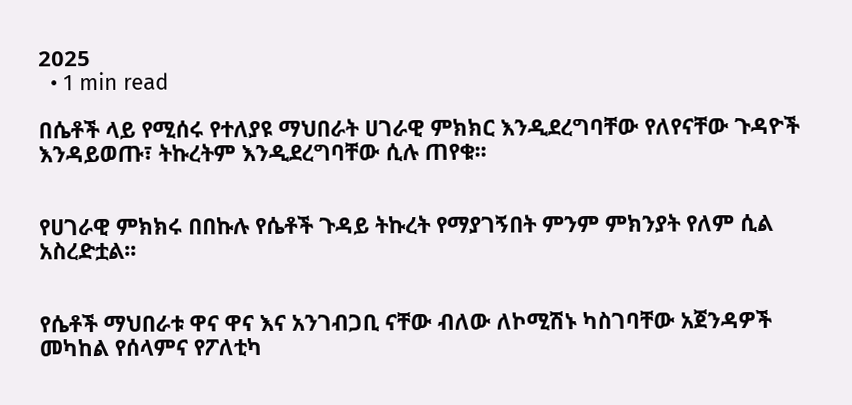2025
  • 1 min read

በሴቶች ላይ የሚሰሩ የተለያዩ ማህበራት ሀገራዊ ምክክር እንዲደረግባቸው የለየናቸው ጉዳዮች እንዳይወጡ፣ ትኩረትም እንዲደረግባቸው ሲሉ ጠየቁ፡፡


የሀገራዊ ምክክሩ በበኩሉ የሴቶች ጉዳይ ትኩረት የማያገኝበት ምንም ምክንያት የለም ሲል አስረድቷል፡፡


የሴቶች ማህበራቱ ዋና ዋና እና አንገብጋቢ ናቸው ብለው ለኮሚሽኑ ካስገባቸው አጀንዳዎች መካከል የሰላምና የፖለቲካ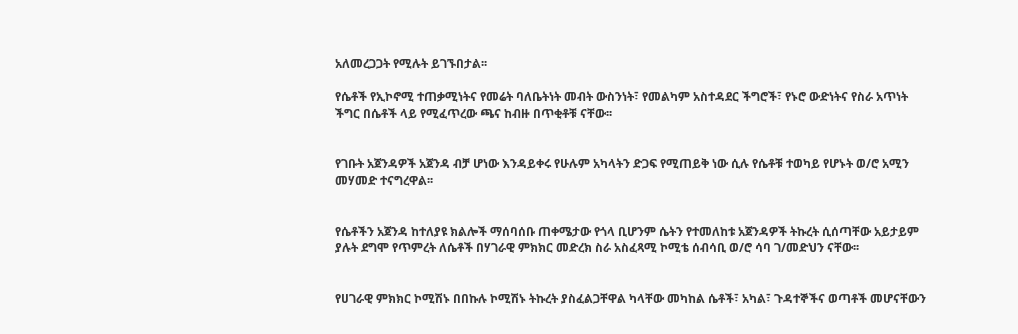አለመረጋጋት የሚሉት ይገኙበታል፡፡

የሴቶች የኢኮኖሚ ተጠቃሚነትና የመሬት ባለቤትነት መብት ውስንነት፣ የመልካም አስተዳደር ችግሮች፣ የኑሮ ውድነትና የስራ አጥነት ችግር በሴቶች ላይ የሚፈጥረው ጫና ከብዙ በጥቂቶቹ ናቸው፡፡


የገቡት አጀንዳዎች አጀንዳ ብቻ ሆነው እንዳይቀሩ የሁሉም አካላትን ድጋፍ የሚጠይቅ ነው ሲሉ የሴቶቹ ተወካይ የሆኑት ወ/ሮ አሚን መሃመድ ተናግረዋል፡፡


የሴቶችን አጀንዳ ከተለያዩ ክልሎች ማሰባሰቡ ጠቀሜታው የጎላ ቢሆንም ሴትን የተመለከቱ አጀንዳዎች ትኩረት ሲሰጣቸው አይታይም ያሉት ደግሞ የጥምረት ለሴቶች በሃገራዊ ምክክር መድረክ ስራ አስፈጻሚ ኮሚቴ ሰብሳቢ ወ/ሮ ሳባ ገ/መድህን ናቸው፡፡


የሀገራዊ ምክክር ኮሚሽኑ በበኩሉ ኮሚሽኑ ትኩረት ያስፈልጋቸዋል ካላቸው መካከል ሴቶች፣ አካል፣ ጉዳተኞችና ወጣቶች መሆናቸውን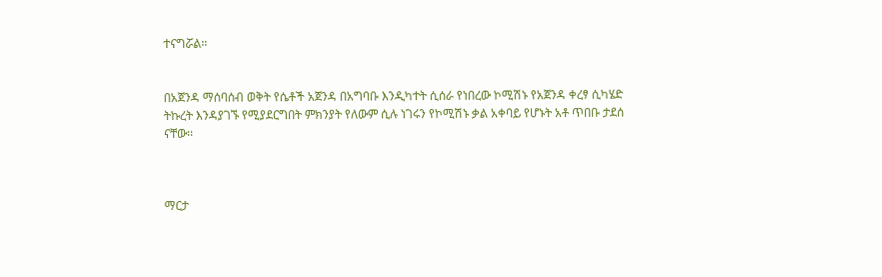ተናግሯል።


በአጀንዳ ማሰባሰብ ወቅት የሴቶች አጀንዳ በአግባቡ እንዲካተት ሲሰራ የነበረው ኮሚሽኑ የአጀንዳ ቀረፃ ሲካሄድ ትኩረት እንዳያገኙ የሚያደርግበት ምክንያት የለውም ሲሉ ነገሩን የኮሚሽኑ ቃል አቀባይ የሆኑት አቶ ጥበቡ ታደሰ ናቸው፡፡



ማርታ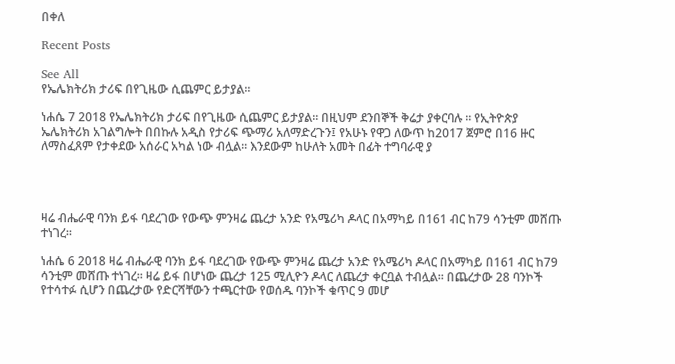በቀለ

Recent Posts

See All
የኤሌክትሪክ ታሪፍ በየጊዜው ሲጨምር ይታያል፡፡

ነሐሴ 7 2018 የኤሌክትሪክ ታሪፍ በየጊዜው ሲጨምር ይታያል፡፡ በዚህም ደንበኞች ቅሬታ ያቀርባሉ ፡፡ የኢትዮጵያ ኤሌክትሪክ አገልግሎት በበኩሉ አዲስ የታሪፍ ጭማሪ አለማድረጉን፤ የአሁኑ የዋጋ ለውጥ ከ2017 ጀምሮ በ16 ዙር ለማስፈጸም የታቀደው አሰራር አካል ነው ብሏል፡፡ እንደውም ከሁለት አመት በፊት ተግባራዊ ያ




ዛሬ ብሔራዊ ባንክ ይፋ ባደረገው የውጭ ምንዛሬ ጨረታ አንድ የአሜሪካ ዶላር በአማካይ በ161 ብር ከ79 ሳንቲም መሸጡ ተነገረ፡፡

ነሐሴ 6 2018 ዛሬ ብሔራዊ ባንክ ይፋ ባደረገው የውጭ ምንዛሬ ጨረታ አንድ የአሜሪካ ዶላር በአማካይ በ161 ብር ከ79 ሳንቲም መሸጡ ተነገረ፡፡ ዛሬ ይፋ በሆነው ጨረታ 125 ሚሊዮን ዶላር ለጨረታ ቀርቧል ተብሏል፡፡ በጨረታው 28 ባንኮች የተሳተፉ ሲሆን በጨረታው የድርሻቸውን ተጫርተው የወሰዱ ባንኮች ቁጥር 9 መሆ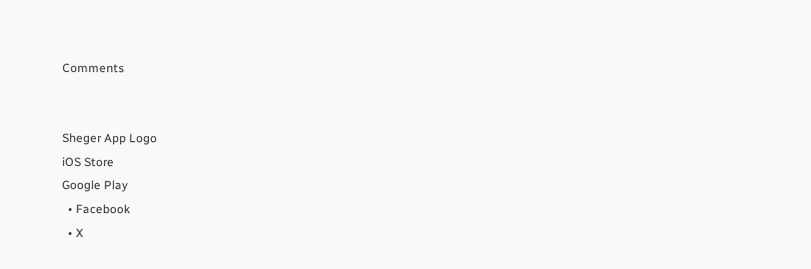Comments


Sheger App Logo
iOS Store
Google Play
  • Facebook
  • X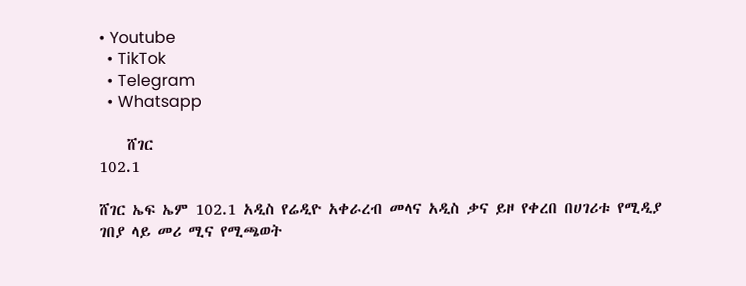• Youtube
  • TikTok
  • Telegram
  • Whatsapp

    ሸገር
102.1

ሸገር ኤፍ ኤም 102.1 አዲስ የሬዲዮ አቀራረብ መላና አዲስ ቃና ይዞ የቀረበ በሀገሪቱ የሚዲያ ገበያ ላይ መሪ ሚና የሚጫወት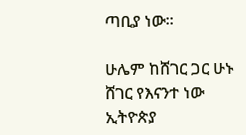ጣቢያ ነው፡፡

ሁሌም ከሸገር ጋር ሁኑ
ሸገር የእናንተ ነው
ኢትዮጵያ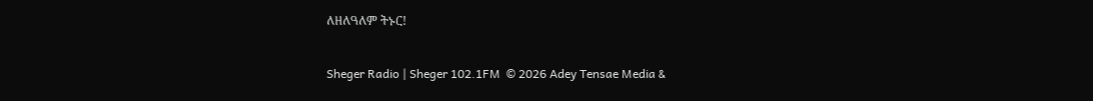ለዘለዓለም ትኑር!

Sheger Radio | Sheger 102.1FM  © 2026 Adey Tensae Media &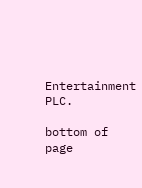Entertainment PLC.

bottom of page